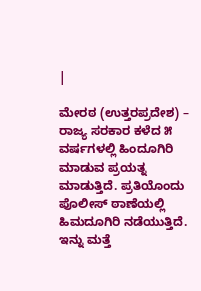|

ಮೇರಠ (ಉತ್ತರಪ್ರದೇಶ) – ರಾಜ್ಯ ಸರಕಾರ ಕಳೆದ ೫ ವರ್ಷಗಳಲ್ಲಿ ಹಿಂದೂಗಿರಿ ಮಾಡುವ ಪ್ರಯತ್ನ ಮಾಡುತ್ತಿದೆ. ಪ್ರತಿಯೊಂದು ಪೊಲೀಸ್ ಠಾಣೆಯಲ್ಲಿ ಹಿಮದೂಗಿರಿ ನಡೆಯುತ್ತಿದೆ. ಇನ್ನು ಮತ್ತೆ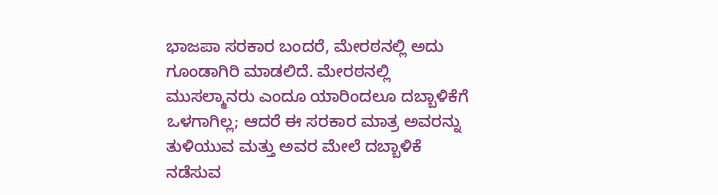ಭಾಜಪಾ ಸರಕಾರ ಬಂದರೆ, ಮೇರಠನಲ್ಲಿ ಅದು ಗೂಂಡಾಗಿರಿ ಮಾಡಲಿದೆ. ಮೇರಠನಲ್ಲಿ ಮುಸಲ್ಮಾನರು ಎಂದೂ ಯಾರಿಂದಲೂ ದಬ್ಬಾಳಿಕೆಗೆ ಒಳಗಾಗಿಲ್ಲ; ಆದರೆ ಈ ಸರಕಾರ ಮಾತ್ರ ಅವರನ್ನು ತುಳಿಯುವ ಮತ್ತು ಅವರ ಮೇಲೆ ದಬ್ಬಾಳಿಕೆ ನಡೆಸುವ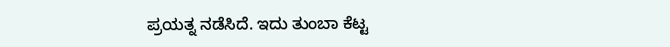ಪ್ರಯತ್ನ ನಡೆಸಿದೆ. ಇದು ತುಂಬಾ ಕೆಟ್ಟ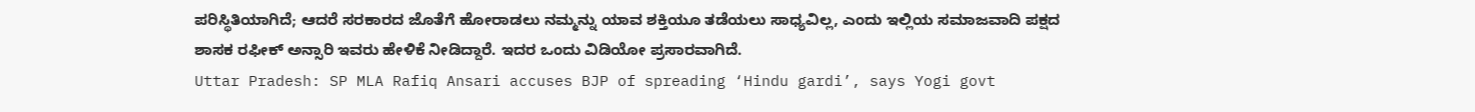ಪರಿಸ್ಥಿತಿಯಾಗಿದೆ; ಆದರೆ ಸರಕಾರದ ಜೊತೆಗೆ ಹೋರಾಡಲು ನಮ್ಮನ್ನು ಯಾವ ಶಕ್ತಿಯೂ ತಡೆಯಲು ಸಾಧ್ಯವಿಲ್ಲ, ಎಂದು ಇಲ್ಲಿಯ ಸಮಾಜವಾದಿ ಪಕ್ಷದ ಶಾಸಕ ರಫೀಕ್ ಅನ್ಸಾರಿ ಇವರು ಹೇಳಿಕೆ ನೀಡಿದ್ದಾರೆ. ಇದರ ಒಂದು ವಿಡಿಯೋ ಪ್ರಸಾರವಾಗಿದೆ.
Uttar Pradesh: SP MLA Rafiq Ansari accuses BJP of spreading ‘Hindu gardi’, says Yogi govt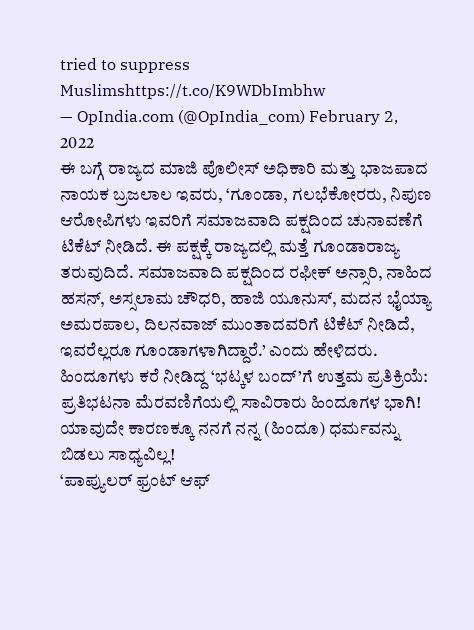tried to suppress Muslimshttps://t.co/K9WDbImbhw
— OpIndia.com (@OpIndia_com) February 2, 2022
ಈ ಬಗ್ಗೆ ರಾಜ್ಯದ ಮಾಜಿ ಪೊಲೀಸ್ ಅಧಿಕಾರಿ ಮತ್ತು ಭಾಜಪಾದ ನಾಯಕ ಬ್ರಜಲಾಲ ಇವರು, ‘ಗೂಂಡಾ, ಗಲಭೆಕೋರರು, ನಿಪುಣ ಆರೋಪಿಗಳು ಇವರಿಗೆ ಸಮಾಜವಾದಿ ಪಕ್ಷದಿಂದ ಚುನಾವಣೆಗೆ ಟಿಕೆಟ್ ನೀಡಿದೆ. ಈ ಪಕ್ಷಕ್ಕೆ ರಾಜ್ಯದಲ್ಲಿ ಮತ್ತೆ ಗೂಂಡಾರಾಜ್ಯ ತರುವುದಿದೆ. ಸಮಾಜವಾದಿ ಪಕ್ಷದಿಂದ ರಫೀಕ್ ಅನ್ಸಾರಿ, ನಾಹಿದ ಹಸನ್, ಅಸ್ಸಲಾಮ ಚೌಧರಿ, ಹಾಜಿ ಯೂನುಸ್, ಮದನ ಭೈಯ್ಯಾ ಅಮರಪಾಲ, ದಿಲನವಾಜ್ ಮುಂತಾದವರಿಗೆ ಟಿಕೆಟ್ ನೀಡಿದೆ, ಇವರೆಲ್ಲರೂ ಗೂಂಡಾಗಳಾಗಿದ್ದಾರೆ.’ ಎಂದು ಹೇಳಿದರು.
ಹಿಂದೂಗಳು ಕರೆ ನೀಡಿದ್ದ ‘ಭಟ್ಕಳ ಬಂದ್’ಗೆ ಉತ್ತಮ ಪ್ರತಿಕ್ರಿಯೆ: ಪ್ರತಿಭಟನಾ ಮೆರವಣಿಗೆಯಲ್ಲಿ ಸಾವಿರಾರು ಹಿಂದೂಗಳ ಭಾಗಿ!
ಯಾವುದೇ ಕಾರಣಕ್ಕೂ ನನಗೆ ನನ್ನ (ಹಿಂದೂ) ಧರ್ಮವನ್ನು ಬಿಡಲು ಸಾಧ್ಯವಿಲ್ಲ!
‘ಪಾಪ್ಯುಲರ್ ಫ್ರಂಟ್ ಆಫ್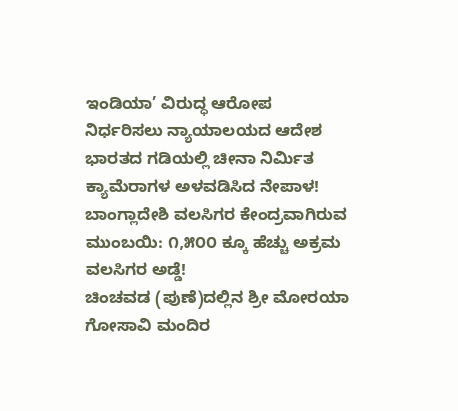ಇಂಡಿಯಾ’ ವಿರುದ್ಧ ಆರೋಪ ನಿರ್ಧರಿಸಲು ನ್ಯಾಯಾಲಯದ ಆದೇಶ
ಭಾರತದ ಗಡಿಯಲ್ಲಿ ಚೀನಾ ನಿರ್ಮಿತ ಕ್ಯಾಮೆರಾಗಳ ಅಳವಡಿಸಿದ ನೇಪಾಳ!
ಬಾಂಗ್ಲಾದೇಶಿ ವಲಸಿಗರ ಕೇಂದ್ರವಾಗಿರುವ ಮುಂಬಯಿ: ೧,೫೦೦ ಕ್ಕೂ ಹೆಚ್ಚು ಅಕ್ರಮ ವಲಸಿಗರ ಅಡ್ಡೆ!
ಚಿಂಚವಡ (ಪುಣೆ)ದಲ್ಲಿನ ಶ್ರೀ ಮೋರಯಾ ಗೋಸಾವಿ ಮಂದಿರ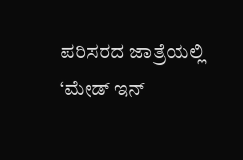ಪರಿಸರದ ಜಾತ್ರೆಯಲ್ಲಿ ‘ಮೇಡ್ ಇನ್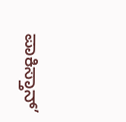ಪಾಕಿಸ್ತಾನ್’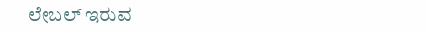ಲೇಬಲ್ ಇರುವ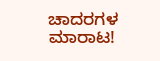ಚಾದರಗಳ ಮಾರಾಟ!